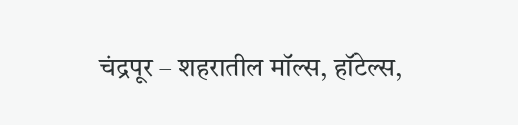चंद्रपूर – शहरातील मॉल्स, हॉटेल्स,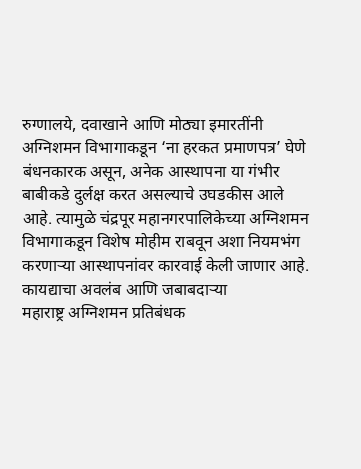रुग्णालये, दवाखाने आणि मोठ्या इमारतींनी अग्निशमन विभागाकडून ‘ना हरकत प्रमाणपत्र’ घेणे बंधनकारक असून, अनेक आस्थापना या गंभीर बाबीकडे दुर्लक्ष करत असल्याचे उघडकीस आले आहे. त्यामुळे चंद्रपूर महानगरपालिकेच्या अग्निशमन विभागाकडून विशेष मोहीम राबवून अशा नियमभंग करणाऱ्या आस्थापनांवर कारवाई केली जाणार आहे.
कायद्याचा अवलंब आणि जबाबदाऱ्या
महाराष्ट्र अग्निशमन प्रतिबंधक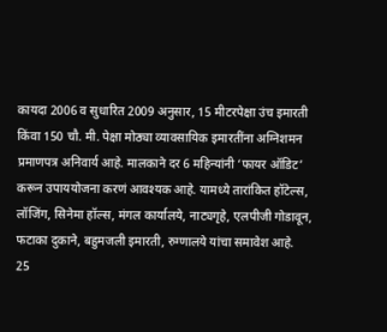कायदा 2006 व सुधारित 2009 अनुसार, 15 मीटरपेक्षा उंच इमारती किंवा 150 चौ. मी. पेक्षा मोठ्या व्यावसायिक इमारतींना अग्निशमन प्रमाणपत्र अनिवार्य आहे. मालकाने दर 6 महिन्यांनी ‘फायर ऑडिट’ करून उपाययोजना करणं आवश्यक आहे. यामध्ये तारांकित हॉटेल्स, लॉजिंग, सिनेमा हॉल्स, मंगल कार्यालये, नाट्यगृहे, एलपीजी गोडावून, फटाका दुकाने, बहुमजली इमारती, रुग्णालये यांचा समावेश आहे.
25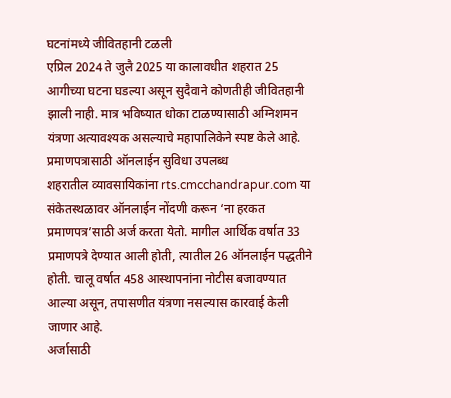घटनांमध्ये जीवितहानी टळली
एप्रिल 2024 ते जुलै 2025 या कालावधीत शहरात 25 आगीच्या घटना घडल्या असून सुदैवाने कोणतीही जीवितहानी झाली नाही. मात्र भविष्यात धोका टाळण्यासाठी अग्निशमन यंत्रणा अत्यावश्यक असल्याचे महापालिकेने स्पष्ट केले आहे.
प्रमाणपत्रासाठी ऑनलाईन सुविधा उपलब्ध
शहरातील व्यावसायिकांना rts.cmcchandrapur.com या संकेतस्थळावर ऑनलाईन नोंदणी करून ‘ना हरकत प्रमाणपत्र’साठी अर्ज करता येतो. मागील आर्थिक वर्षात 33 प्रमाणपत्रे देण्यात आली होती, त्यातील 26 ऑनलाईन पद्धतीने होती. चालू वर्षात 458 आस्थापनांना नोटीस बजावण्यात आल्या असून, तपासणीत यंत्रणा नसल्यास कारवाई केली जाणार आहे.
अर्जासाठी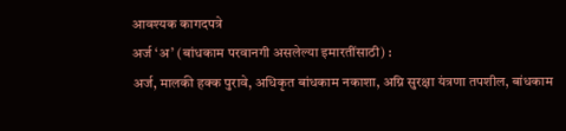आवश्यक कागदपत्रे
अर्ज ‘अ’ (बांधकाम परवानगी असलेल्या इमारतींसाठी) :
अर्ज, मालकी हक्क पुरावे, अधिकृत बांधकाम नकाशा, अग्नि सुरक्षा यंत्रणा तपशील, बांधकाम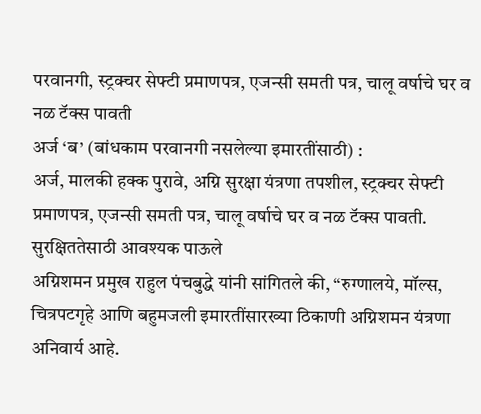परवानगी, स्ट्रक्चर सेफ्टी प्रमाणपत्र, एजन्सी समती पत्र, चालू वर्षाचे घर व नळ टॅक्स पावती
अर्ज ‘ब’ (बांधकाम परवानगी नसलेल्या इमारतींसाठी) :
अर्ज, मालकी हक्क पुरावे, अग्नि सुरक्षा यंत्रणा तपशील, स्ट्रक्चर सेफ्टी प्रमाणपत्र, एजन्सी समती पत्र, चालू वर्षाचे घर व नळ टॅक्स पावती.
सुरक्षिततेसाठी आवश्यक पाऊले
अग्निशमन प्रमुख राहुल पंचबुद्धे यांनी सांगितले की, “रुग्णालये, मॉल्स, चित्रपटगृहे आणि बहुमजली इमारतींसारख्या ठिकाणी अग्निशमन यंत्रणा अनिवार्य आहे.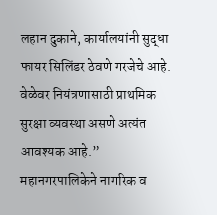लहान दुकाने, कार्यालयांनी सुद्धा फायर सिलिंडर ठेवणे गरजेचे आहे. वेळेवर नियंत्रणासाठी प्राथमिक सुरक्षा व्यवस्था असणे अत्यंत आवश्यक आहे.”
महानगरपालिकेने नागरिक व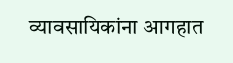व्यावसायिकांना आगहात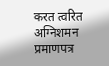करत त्वरित अग्निशमन प्रमाणपत्र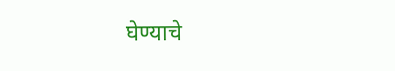घेण्याचे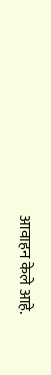आवाहन केले आहे.